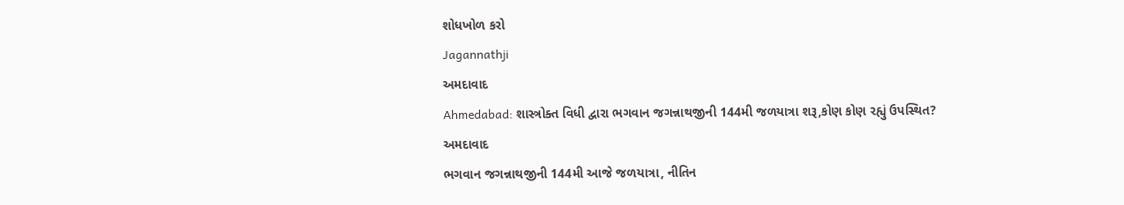શોધખોળ કરો
Jagannathji
અમદાવાદ
Ahmedabad: શાસ્ત્રોક્ત વિધી દ્વારા ભગવાન જગન્નાથજીની 144મી જળયાત્રા શરૂ,કોણ કોણ રહ્યું ઉપસ્થિત?
અમદાવાદ
ભગવાન જગન્નાથજીની 144મી આજે જળયાત્રા, નીતિન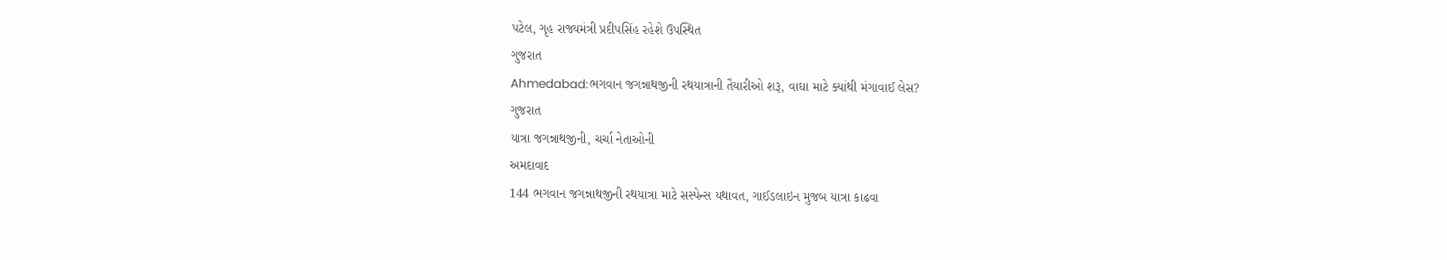પટેલ, ગૃહ રાજ્યમંત્રી પ્રદીપસિંહ રહેશે ઉપસ્થિત
ગુજરાત
Ahmedabad:ભગવાન જગન્નાથજીની રથયાત્રાની તૈયારીઓ શરૂ, વાઘા માટે ક્યાંથી મંગાવાઈ લેસ?
ગુજરાત
યાત્રા જગન્નાથજીની, ચર્ચા નેતાઓની
અમદાવાદ
144 ભગવાન જગન્નાથજીની રથયાત્રા માટે સસ્પેન્સ યથાવત, ગાઈડલાઇન મુજબ યાત્રા કાઢવા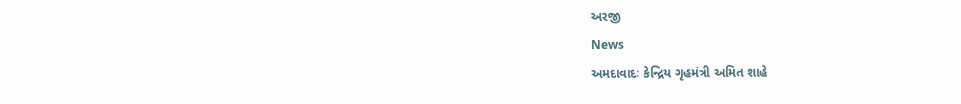અરજી
News
અમદાવાદઃ કેન્દ્રિય ગૃહમંત્રી અમિત શાહે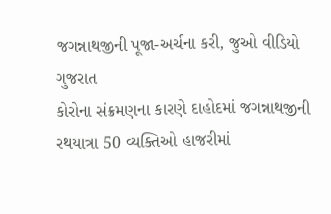જગન્નાથજીની પૂજા-અર્ચના કરી, જુઓ વીડિયો
ગુજરાત
કોરોના સંક્રમણના કારણે દાહોદમાં જગન્નાથજીની રથયાત્રા 50 વ્યક્તિઓ હાજરીમાં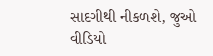સાદગીથી નીકળશે, જુઓ વીડિયો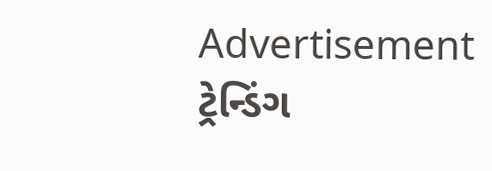Advertisement
ટ્રેન્ડિંગ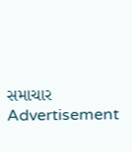સમાચાર
Advertisement